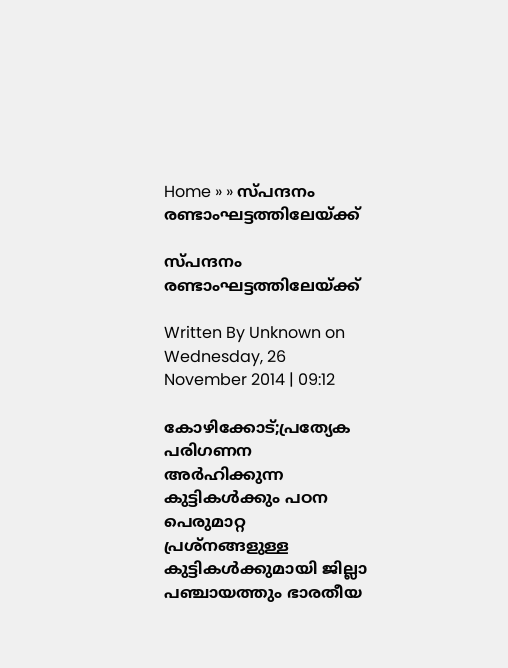Home » » സ്‌പന്ദനം രണ്ടാംഘട്ടത്തിലേയ്‌ക്ക്‌

സ്‌പന്ദനം രണ്ടാംഘട്ടത്തിലേയ്‌ക്ക്‌

Written By Unknown on Wednesday, 26 November 2014 | 09:12

കോഴിക്കോട്;പ്രത്യേക പരിഗണന അര്‍ഹിക്കുന്ന കുട്ടികള്‍ക്കും പഠന പെരുമാറ്റ പ്രശ്‌നങ്ങളുള്ള കുട്ടികള്‍ക്കുമായി ജില്ലാ പഞ്ചായത്തും ഭാരതീയ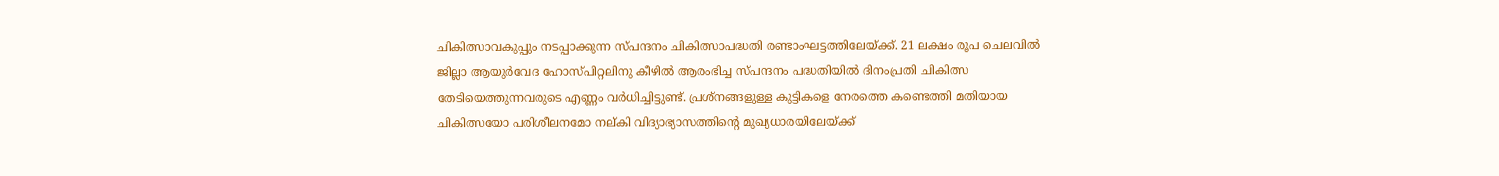ചികിത്സാവകുപ്പും നടപ്പാക്കുന്ന സ്‌പന്ദനം ചികിത്സാപദ്ധതി രണ്ടാംഘട്ടത്തിലേയ്‌ക്ക്‌. 21 ലക്ഷം രൂപ ചെലവില്‍ ജില്ലാ ആയുര്‍വേദ ഹോസ്‌പിറ്റലിനു കീഴില്‍ ആരംഭിച്ച സ്‌പന്ദനം പദ്ധതിയില്‍ ദിനംപ്രതി ചികിത്സ തേടിയെത്തുന്നവരുടെ എണ്ണം വര്‍ധിച്ചിട്ടുണ്ട്‌. പ്രശ്‌നങ്ങളുള്ള കുട്ടികളെ നേരത്തെ കണ്ടെത്തി മതിയായ ചികിത്സയോ പരിശീലനമോ നല്‌കി വിദ്യാഭ്യാസത്തിന്റെ മുഖ്യധാരയിലേയ്‌ക്ക്‌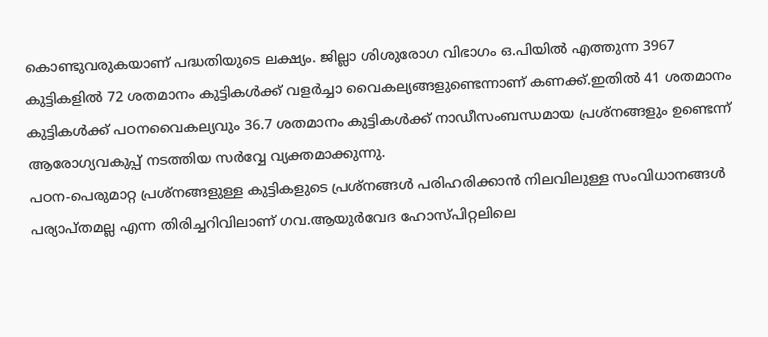കൊണ്ടുവരുകയാണ്‌ പദ്ധതിയുടെ ലക്ഷ്യം. ജില്ലാ ശിശുരോഗ വിഭാഗം ഒ.പിയില്‍ എത്തുന്ന 3967 കുട്ടികളില്‍ 72 ശതമാനം കുട്ടികള്‍ക്ക്‌ വളര്‍ച്ചാ വൈകല്യങ്ങളുണ്ടെന്നാണ്‌ കണക്ക്‌.ഇതില്‍ 41 ശതമാനം കുട്ടികള്‍ക്ക്‌ പഠനവൈകല്യവും 36.7 ശതമാനം കുട്ടികള്‍ക്ക്‌ നാഡീസംബന്ധമായ പ്രശ്‌നങ്ങളും ഉണ്ടെന്ന്‌ ആരോഗ്യവകുപ്പ്‌ നടത്തിയ സര്‍വ്വേ വ്യക്തമാക്കുന്നു.
പഠന-പെരുമാറ്റ പ്രശ്‌നങ്ങളുള്ള കുട്ടികളുടെ പ്രശ്‌നങ്ങള്‍ പരിഹരിക്കാന്‍ നിലവിലുള്ള സംവിധാനങ്ങള്‍ പര്യാപ്‌തമല്ല എന്ന തിരിച്ചറിവിലാണ്‌ ഗവ.ആയുര്‍വേദ ഹോസ്‌പിറ്റലിലെ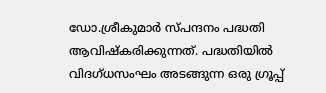ഡോ.ശ്രീകുമാര്‍ സ്‌പന്ദനം പദ്ധതി ആവിഷ്‌കരിക്കുന്നത്‌. പദ്ധതിയില്‍ വിദഗ്‌ധസംഘം അടങ്ങുന്ന ഒരു ഗ്രൂപ്പ്‌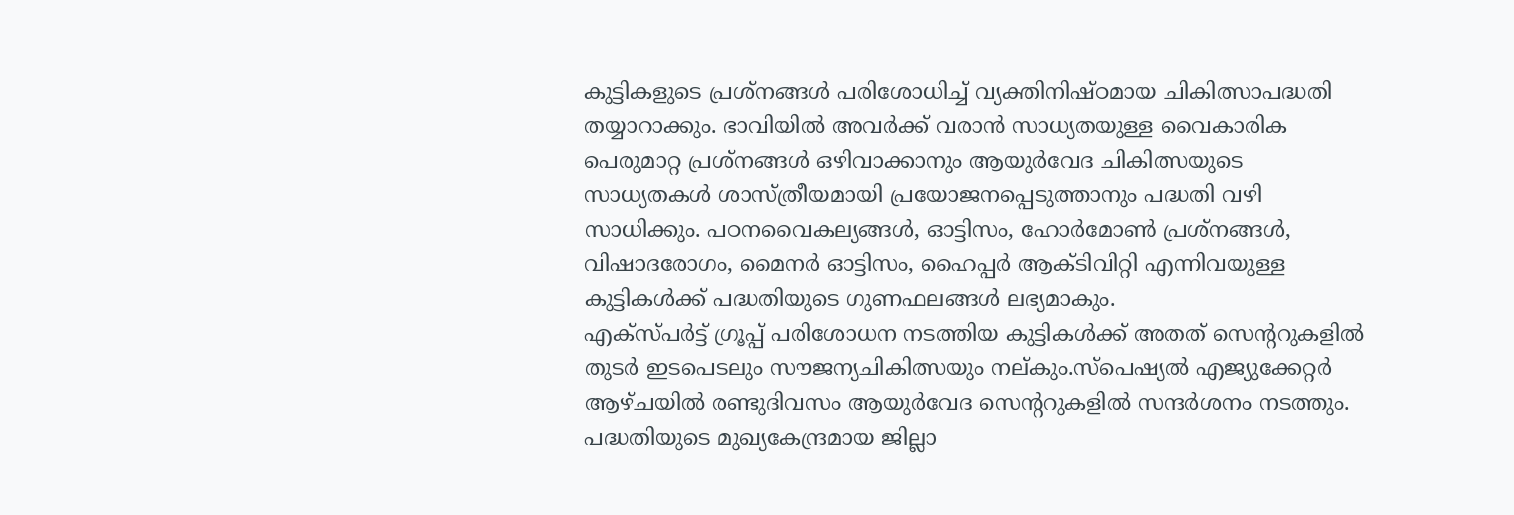കുട്ടികളുടെ പ്രശ്‌നങ്ങള്‍ പരിശോധിച്ച്‌ വ്യക്തിനിഷ്‌ഠമായ ചികിത്സാപദ്ധതി തയ്യാറാക്കും. ഭാവിയില്‍ അവര്‍ക്ക്‌ വരാന്‍ സാധ്യതയുള്ള വൈകാരിക പെരുമാറ്റ പ്രശ്‌നങ്ങള്‍ ഒഴിവാക്കാനും ആയുര്‍വേദ ചികിത്സയുടെ സാധ്യതകള്‍ ശാസ്‌ത്രീയമായി പ്രയോജനപ്പെടുത്താനും പദ്ധതി വഴി സാധിക്കും. പഠനവൈകല്യങ്ങള്‍, ഓട്ടിസം, ഹോര്‍മോണ്‍ പ്രശ്‌നങ്ങള്‍, വിഷാദരോഗം, മൈനര്‍ ഓട്ടിസം, ഹൈപ്പര്‍ ആക്‌ടിവിറ്റി എന്നിവയുള്ള കുട്ടികള്‍ക്ക്‌ പദ്ധതിയുടെ ഗുണഫലങ്ങള്‍ ലഭ്യമാകും.
എക്‌സ്‌പര്‍ട്ട്‌ ഗ്രൂപ്പ്‌ പരിശോധന നടത്തിയ കുട്ടികള്‍ക്ക്‌ അതത്‌ സെന്ററുകളില്‍ തുടര്‍ ഇടപെടലും സൗജന്യചികിത്സയും നല്‌കും.സ്‌പെഷ്യല്‍ എജ്യുക്കേറ്റര്‍ ആഴ്‌ചയില്‍ രണ്ടുദിവസം ആയുര്‍വേദ സെന്ററുകളില്‍ സന്ദര്‍ശനം നടത്തും. പദ്ധതിയുടെ മുഖ്യകേന്ദ്രമായ ജില്ലാ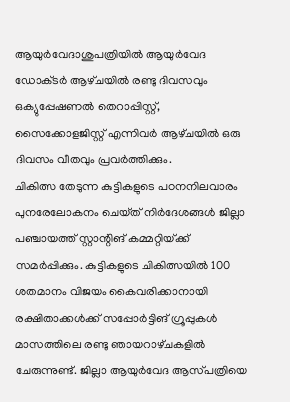ആയുര്‍വേദാശുപത്രിയില്‍ ആയുര്‍വേദ ഡോക്‌ടര്‍ ആഴ്‌ചയില്‍ രണ്ടു ദിവസവും ഒക്യുപ്പേഷണല്‍ തെറാപ്പിസ്റ്റ്‌, സൈക്കോളജിസ്റ്റ്‌ എന്നിവര്‍ ആഴ്‌ചയില്‍ ഒരു ദിവസം വീതവും പ്രവര്‍ത്തിക്കും.
ചികിത്സ തേടുന്ന കുട്ടികളുടെ പഠനനിലവാരം പുനരേലോകനം ചെയ്‌ത്‌ നിര്‍ദേശങ്ങള്‍ ജില്ലാ പഞ്ചായത്ത്‌ സ്റ്റാന്റിങ്‌ കമ്മറ്റിയ്‌ക്ക്‌ സമര്‍പ്പിക്കും. കുട്ടികളുടെ ചികിത്സയില്‍ 100 ശതമാനം വിജയം കൈവരിക്കാനായി രക്ഷിതാക്കള്‍ക്ക്‌ സപ്പോര്‍ട്ടിങ്‌ ഗ്രൂപ്പുകള്‍ മാസത്തിലെ രണ്ടു ഞായറാഴ്‌ചകളില്‍ ചേരുന്നുണ്ട്‌. ജില്ലാ ആയുര്‍വേദ ആസ്‌പത്രിയെ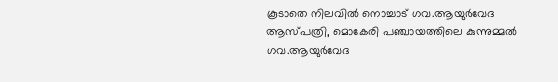കൂടാതെ നിലവില്‍ നൊച്ചാട്‌ ഗവ.ആയുര്‍വേദ ആസ്‌പത്രി, മൊകേരി പഞ്ചായത്തിലെ കുന്നുമ്മല്‍ ഗവ.ആയുര്‍വേദ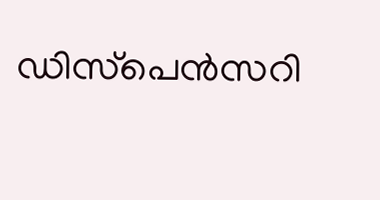ഡിസ്‌പെന്‍സറി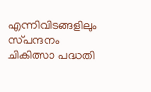എന്നിവിടങ്ങളിലും സ്‌പന്ദനം ചികിത്സാ പദ്ധതി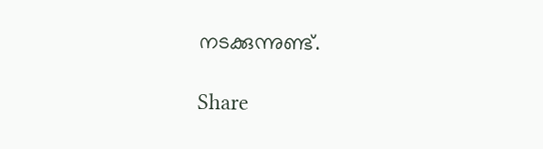നടക്കുന്നുണ്ട്‌.

Share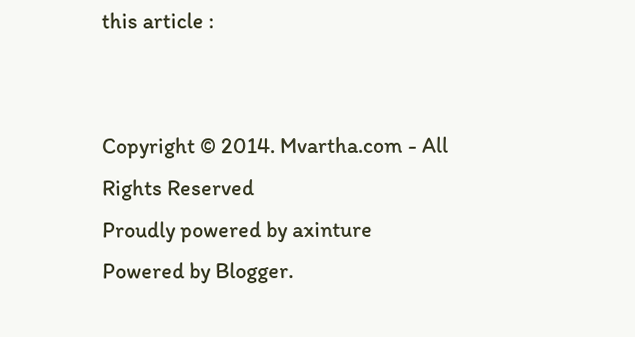this article :


Copyright © 2014. Mvartha.com - All Rights Reserved
Proudly powered by axinture
Powered by Blogger.